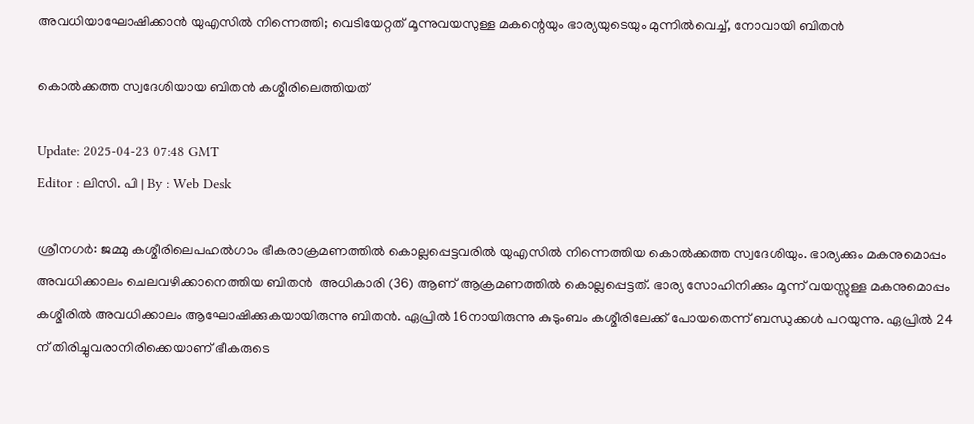അവധിയാഘോഷിക്കാൻ യുഎസിൽ നിന്നെത്തി; വെടിയേറ്റത് മൂന്നുവയസുള്ള മകന്റെയും ഭാര്യയുടെയും മുന്നിൽവെച്ച്, നോവായി ബിതന്‍

കൊല്‍ക്കത്ത സ്വദേശിയായ ബിതന്‍ കശ്മീരിലെത്തിയത്

Update: 2025-04-23 07:48 GMT
Editor : ലിസി. പി | By : Web Desk

ശ്രീനഗർ: ജമ്മു കശ്മീരിലെപഹൽഗാം ഭീകരാക്രമണത്തിൽ കൊല്ലപ്പെട്ടവരിൽ യുഎസിൽ നിന്നെത്തിയ കൊൽക്കത്ത സ്വദേശിയും. ഭാര്യക്കും മകനുമൊപ്പം അവധിക്കാലം ചെലവഴിക്കാനെത്തിയ ബിതൻ  അധികാരി (36) ആണ് ആക്രമണത്തിൽ കൊല്ലപ്പെട്ടത്. ഭാര്യ സോഹിനിക്കും മൂന്ന് വയസ്സുള്ള മകനുമൊപ്പം കശ്മീരിൽ അവധിക്കാലം ആഘോഷിക്കുകയായിരുന്നു ബിതൻ. ഏപ്രിൽ 16നായിരുന്നു കുടുംബം കശ്മീരിലേക്ക് പോയതെന്ന് ബന്ധുക്കള്‍ പറയുന്നു. ഏപ്രിൽ 24 ന് തിരിച്ചുവരാനിരിക്കെയാണ് ഭീകരുടെ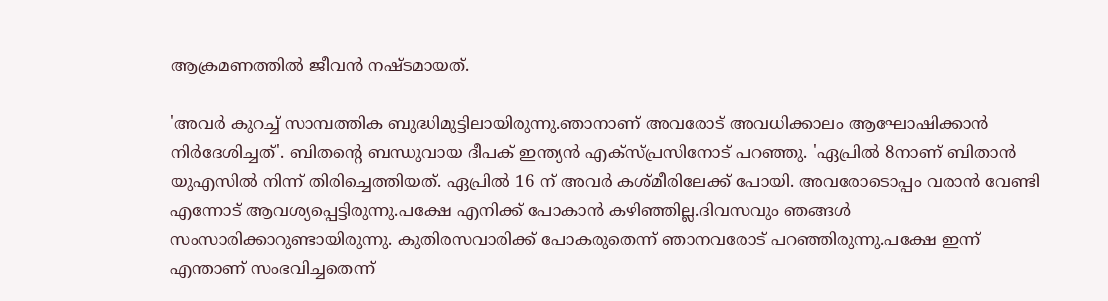ആക്രമണത്തിൽ ജീവൻ നഷ്ടമായത്.

'അവർ കുറച്ച് സാമ്പത്തിക ബുദ്ധിമുട്ടിലായിരുന്നു.ഞാനാണ് അവരോട് അവധിക്കാലം ആഘോഷിക്കാൻ നിർദേശിച്ചത്'. ബിതന്റെ ബന്ധുവായ ദീപക് ഇന്ത്യൻ എക്‌സ്പ്രസിനോട് പറഞ്ഞു. 'ഏപ്രിൽ 8നാണ് ബിതാൻ യുഎസിൽ നിന്ന് തിരിച്ചെത്തിയത്. ഏപ്രിൽ 16 ന് അവർ കശ്മീരിലേക്ക് പോയി. അവരോടൊപ്പം വരാൻ വേണ്ടി എന്നോട് ആവശ്യപ്പെട്ടിരുന്നു.പക്ഷേ എനിക്ക് പോകാൻ കഴിഞ്ഞില്ല.ദിവസവും ഞങ്ങൾ സംസാരിക്കാറുണ്ടായിരുന്നു. കുതിരസവാരിക്ക് പോകരുതെന്ന് ഞാനവരോട് പറഞ്ഞിരുന്നു.പക്ഷേ ഇന്ന് എന്താണ് സംഭവിച്ചതെന്ന്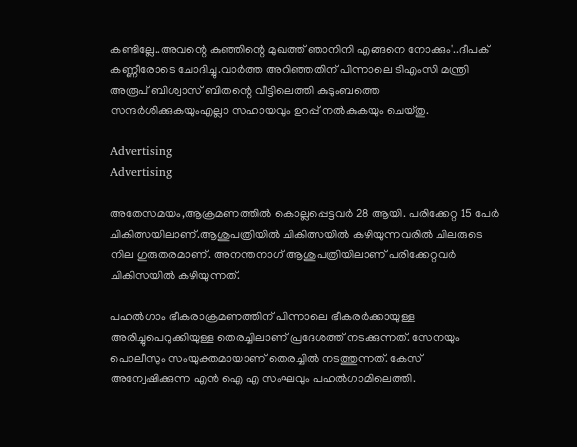കണ്ടില്ലേ..അവന്റെ കുഞ്ഞിന്റെ മുഖത്ത് ഞാനിനി എങ്ങനെ നോക്കും'..ദീപക് കണ്ണീരോടെ ചോദിച്ചു.വാർത്ത അറിഞ്ഞതിന് പിന്നാലെ ടിഎംസി മന്ത്രി അരൂപ് ബിശ്വാസ് ബിതന്റെ വീട്ടിലെത്തി കുടുംബത്തെ സന്ദർശിക്കുകയുംഎല്ലാ സഹായവും ഉറപ്പ് നൽകുകയും ചെയ്തു.

Advertising
Advertising

അതേസമയം,ആക്രമണത്തിൽ കൊല്ലപ്പെട്ടവർ 28 ആയി. പരിക്കേറ്റ 15 പേർ ചികിത്സയിലാണ്.ആശുപത്രിയിൽ ചികിത്സയിൽ കഴിയുന്നവരിൽ ചിലരുടെ നില ഗുരുതരമാണ്. അനന്തനാഗ് ആശുപത്രിയിലാണ് പരിക്കേറ്റവർ ചികിസയിൽ കഴിയുന്നത്.

പഹൽഗാം ഭീകരാക്രമണത്തിന് പിന്നാലെ ഭീകരർക്കായുള്ള അരിച്ചുപെറുക്കിയുള്ള തെരച്ചിലാണ് പ്രദേശത്ത് നടക്കുന്നത്. സേനയും പൊലീസും സംയുക്തമായാണ് തെരച്ചിൽ നടത്തുന്നത്. കേസ് അന്വേഷിക്കുന്ന എൻ ഐ എ സംഘവും പഹൽഗാമിലെത്തി.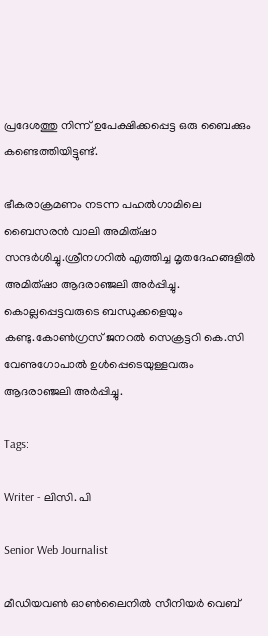പ്രദേശത്തു നിന്ന് ഉപേക്ഷിക്കപ്പെട്ട ഒരു ബൈക്കും കണ്ടെത്തിയിട്ടുണ്ട്.

ഭീകരാക്രമണം നടന്ന പഹൽഗാമിലെ ബൈസരൻ വാലി അമിത്ഷാ സന്ദർശിച്ചു.ശ്രീനഗറിൽ എത്തിച്ച മൃതദേഹങ്ങളിൽ അമിത്ഷാ ആദരാഞ്ജലി അർപ്പിച്ചു. കൊല്ലപ്പെട്ടവരുടെ ബന്ധുക്കളെയും കണ്ടു.കോൺഗ്രസ് ജനറൽ സെക്രട്ടറി കെ.സി വേണുഗോപാൽ ഉൾപ്പെടെയുള്ളവരും ആദരാഞ്ജലി അർപ്പിച്ചു.

Tags:

Writer - ലിസി. പി

Senior Web Journalist

മീഡിയവൺ ഓൺലൈനിൽ സീനിയർ വെബ്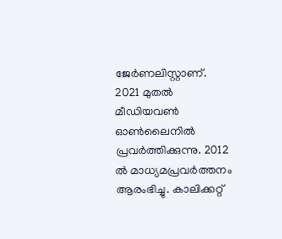ജേർണലിസ്റ്റാണ്. 2021 മുതൽ മീഡിയവൺ ഓൺലൈനിൽ പ്രവർത്തിക്കുന്നു. 2012 ല്‍ മാധ്യമപ്രവര്‍ത്തനം ആരംഭിച്ചു. കാലിക്കറ്റ്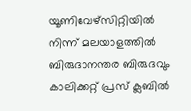യൂണിവേഴ്‌സിറ്റിയിൽ നിന്ന് മലയാളത്തിൽ ബിരുദാനന്തര ബിരുദവും കാലിക്കറ്റ് പ്രസ് ക്ലബിൽ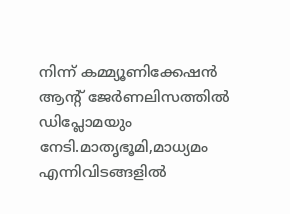നിന്ന് കമ്മ്യൂണിക്കേഷൻ ആന്റ് ജേർണലിസത്തിൽ ഡിപ്ലോമയും നേടി.മാതൃഭൂമി,മാധ്യമം എന്നിവിടങ്ങളിൽ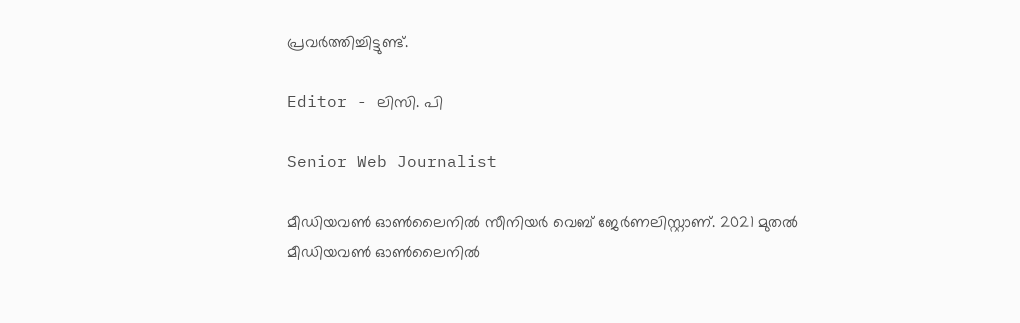പ്രവർത്തിച്ചിട്ടുണ്ട്.

Editor - ലിസി. പി

Senior Web Journalist

മീഡിയവൺ ഓൺലൈനിൽ സീനിയർ വെബ് ജേർണലിസ്റ്റാണ്. 2021 മുതൽ മീഡിയവൺ ഓൺലൈനിൽ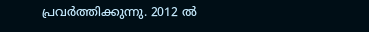പ്രവർത്തിക്കുന്നു. 2012 ല്‍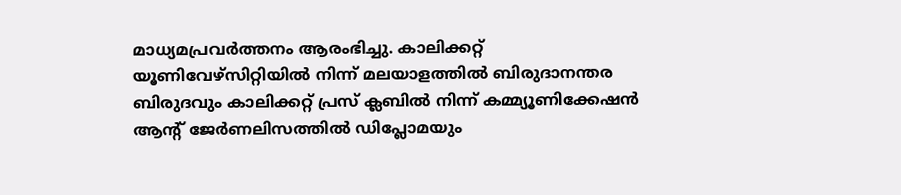മാധ്യമപ്രവര്‍ത്തനം ആരംഭിച്ചു. കാലിക്കറ്റ് യൂണിവേഴ്‌സിറ്റിയിൽ നിന്ന് മലയാളത്തിൽ ബിരുദാനന്തര ബിരുദവും കാലിക്കറ്റ് പ്രസ് ക്ലബിൽ നിന്ന് കമ്മ്യൂണിക്കേഷൻ ആന്റ് ജേർണലിസത്തിൽ ഡിപ്ലോമയും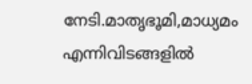നേടി.മാതൃഭൂമി,മാധ്യമം എന്നിവിടങ്ങളിൽ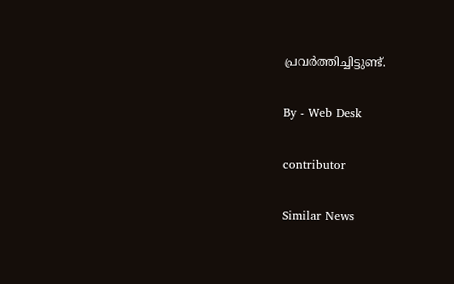പ്രവർത്തിച്ചിട്ടുണ്ട്.

By - Web Desk

contributor

Similar News